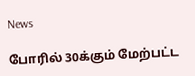News

போரில் 30க்கும் மேற்பட்ட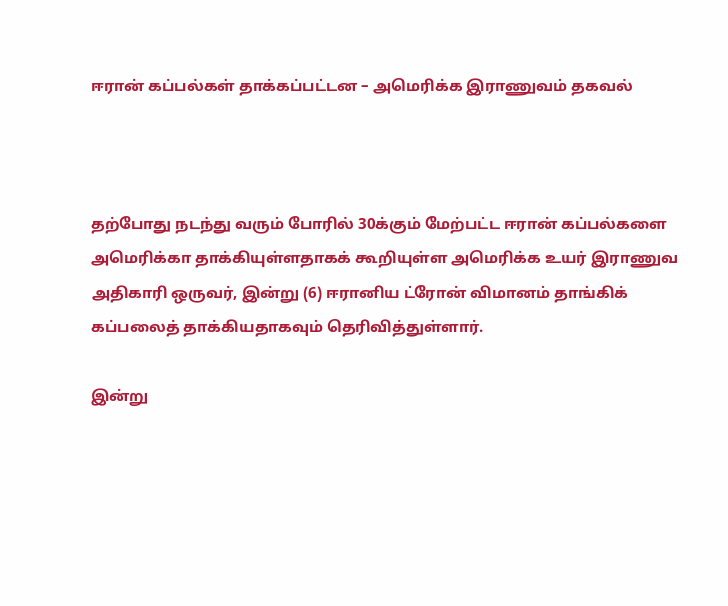ஈரான் கப்பல்கள் தாக்கப்பட்டன – அமெரிக்க இராணுவம் தகவல்



தற்போது நடந்து வரும் போரில் 30க்கும் மேற்பட்ட ஈரான் கப்பல்களை அமெரிக்கா தாக்கியுள்ளதாகக் கூறியுள்ள அமெரிக்க உயர் இராணுவ அதிகாரி ஒருவர், இன்று (6) ஈரானிய ட்ரோன் விமானம் தாங்கிக் கப்பலைத் தாக்கியதாகவும் தெரிவித்துள்ளார்.

இன்று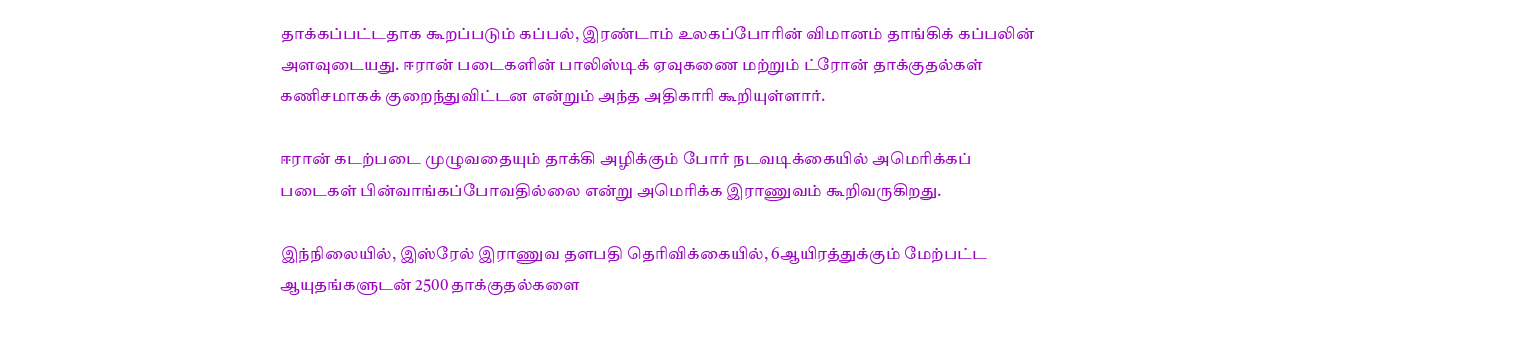தாக்கப்பட்டதாக கூறப்படும் கப்பல், இரண்டாம் உலகப்போரின் விமானம் தாங்கிக் கப்பலின் அளவுடையது. ஈரான் படைகளின் பாலிஸ்டிக் ஏவுகணை மற்றும் ட்ரோன் தாக்குதல்கள் கணிசமாகக் குறைந்துவிட்டன என்றும் அந்த அதிகாரி கூறியுள்ளார்.

ஈரான் கடற்படை முழுவதையும் தாக்கி அழிக்கும் போர் நடவடிக்கையில் அமெரிக்கப் படைகள் பின்வாங்கப்போவதில்லை என்று அமெரிக்க இராணுவம் கூறிவருகிறது.

இந்நிலையில், இஸ்ரேல் இராணுவ தளபதி தெரிவிக்கையில், 6ஆயிரத்துக்கும் மேற்பட்ட ஆயுதங்களுடன் 2500 தாக்குதல்களை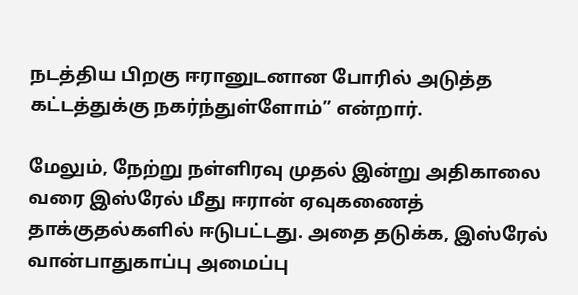நடத்திய பிறகு ஈரானுடனான போரில் அடுத்த கட்டத்துக்கு நகர்ந்துள்ளோம்” என்றார்.

மேலும், நேற்று நள்ளிரவு முதல் இன்று அதிகாலை வரை இஸ்ரேல் மீது ஈரான் ஏவுகணைத் தாக்குதல்களில் ஈடுபட்டது. அதை தடுக்க, இஸ்ரேல் வான்பாதுகாப்பு அமைப்பு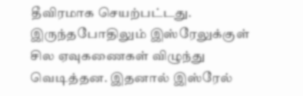தீவிரமாக செயற்பட்டது. இருந்தபோதிலும் இஸ்ரேலுக்குள் சில ஏவுகணைகள் விழுந்து வெடித்தன. இதனால் இஸ்ரேல்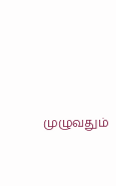முழுவதும்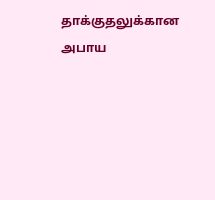தாக்குதலுக்கான அபாய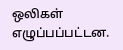ஒலிகள் எழுப்பப்பட்டன.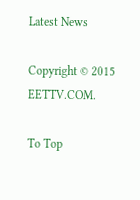Latest News

Copyright © 2015 EETTV.COM.

To Top